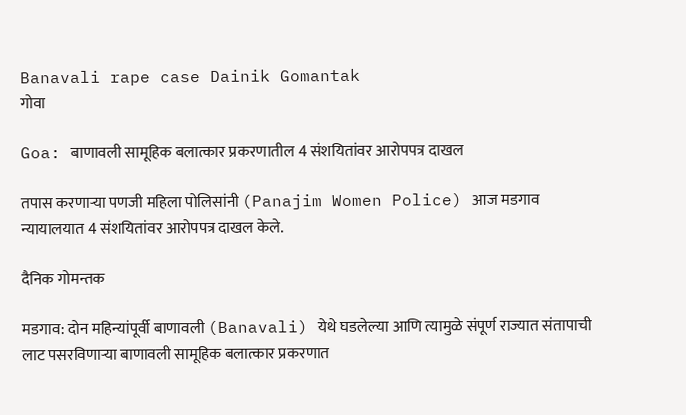Banavali rape case Dainik Gomantak
गोवा

Goa: बाणावली सामूहिक बलात्कार प्रकरणातील 4 संशयितांवर आरोपपत्र दाखल

तपास करणाऱ्या पणजी महिला पोलिसांनी (Panajim Women Police) आज मडगाव न्यायालयात 4 संशयितांवर आरोपपत्र दाखल केले.

दैनिक गोमन्तक

मडगाव: दोन महिन्यांपूर्वी बाणावली (Banavali) येथे घडलेल्या आणि त्यामुळे संपूर्ण राज्यात संतापाची लाट पसरविणाऱ्या बाणावली सामूहिक बलात्कार प्रकरणात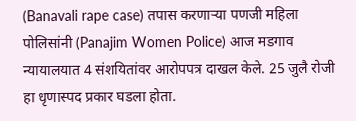(Banavali rape case) तपास करणाऱ्या पणजी महिला पोलिसांनी (Panajim Women Police) आज मडगाव न्यायालयात 4 संशयितांवर आरोपपत्र दाखल केले. 25 जुलै रोजी हा धृणास्पद प्रकार घडला होता.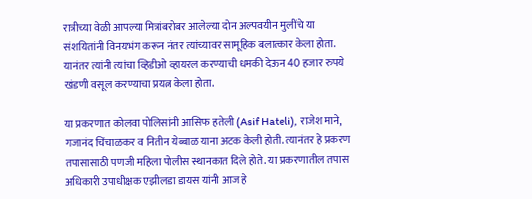रात्रीच्या वेळी आपल्या मित्रांबरोबर आलेल्या दोन अल्पवयीन मुलींचे या संशयितांनी विनयभंग करून नंतर त्यांच्यावर सामूहिक बलात्कार केला होता. यानंतर त्यांनी त्यांचा व्हिडीओ व्हायरल करण्याची धमकी देऊन 40 हजार रुपये खंडणी वसूल करण्याचा प्रयत्न केला होता.

या प्रकरणात कोलवा पोलिसांनी आसिफ हतेली (Asif Hateli), राजेश माने, गजानंद चिंचाळकर व नितीन येब्बाळ याना अटक केली होती. त्यानंतर हे प्रकरण तपासासाठी पणजी महिला पोलीस स्थानकात दिले होते. या प्रकरणातील तपास अधिकारी उपाधीक्षक एझीलडा डायस यांनी आज हे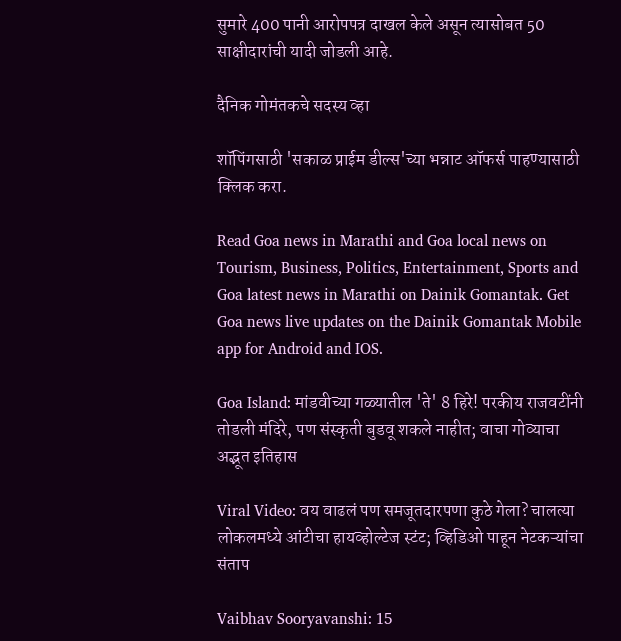सुमारे 400 पानी आरोपपत्र दाखल केले असून त्यासोबत 50 साक्षीदारांची यादी जोडली आहे.

दैनिक गोमंतकचे सदस्य व्हा

शॉपिंगसाठी 'सकाळ प्राईम डील्स'च्या भन्नाट ऑफर्स पाहण्यासाठी क्लिक करा.

Read Goa news in Marathi and Goa local news on Tourism, Business, Politics, Entertainment, Sports and Goa latest news in Marathi on Dainik Gomantak. Get Goa news live updates on the Dainik Gomantak Mobile app for Android and IOS.

Goa Island: मांडवीच्या गळ्यातील 'ते' 8 हिरे! परकीय राजवटींनी तोडली मंदिरे, पण संस्कृती बुडवू शकले नाहीत; वाचा गोव्याचा अद्भूत इतिहास

Viral Video: वय वाढलं पण समजूतदारपणा कुठे गेला? चालत्या लोकलमध्ये आंटीचा हायव्होल्टेज स्टंट; व्हिडिओ पाहून नेटकऱ्यांचा संताप

Vaibhav Sooryavanshi: 15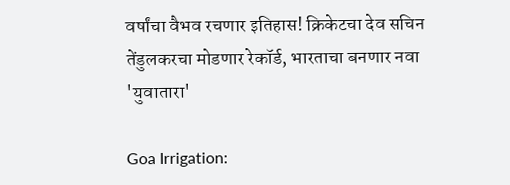वर्षांचा वैभव रचणार इतिहास! क्रिकेटचा देव सचिन तेंडुलकरचा मोडणार रेकॉर्ड, भारताचा बनणार नवा 'युवातारा'

Goa Irrigation: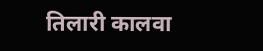तिलारी कालवा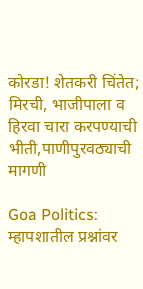कोरडा! शेतकरी चिंतेत; मिरची, भाजीपाला व हिरवा चारा करपण्याची भीती,पाणीपुरवठ्याची मागणी

Goa Politics: म्हापशातील प्रश्नांवर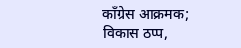काँग्रेस आक्रमक; विकास ठप्प,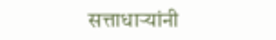सत्ताधाऱ्यांनी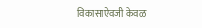विकासाऐवजी केवळ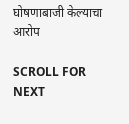घोषणाबाजी केल्याचा आरोप

SCROLL FOR NEXT